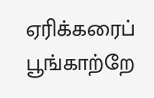ஏரிக்கரைப் பூங்காற்றே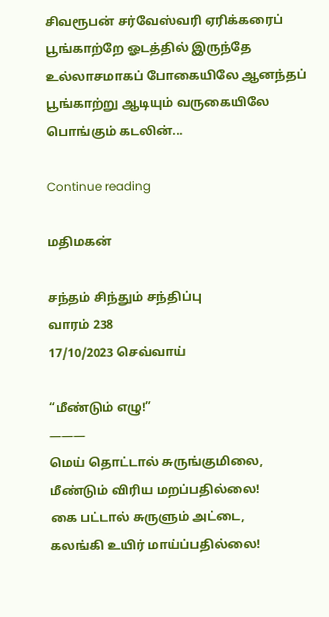சிவரூபன் சர்வேஸ்வரி ஏரிக்கரைப் பூங்காற்றே ஓடத்தில் இருந்தே உல்லாசமாகப் போகையிலே ஆனந்தப் பூங்காற்று ஆடியும் வருகையிலே பொங்கும் கடலின்...

Continue reading

மதிமகன்

சந்தம் சிந்தும் சந்திப்பு
வாரம் 238
17/10/2023 செவ்வாய்

“மீண்டும் எழு!”
———
மெய் தொட்டால் சுருங்குமிலை,
மீண்டும் விரிய மறப்பதில்லை!
கை பட்டால் சுருளும் அட்டை,
கலங்கி உயிர் மாய்ப்பதில்லை!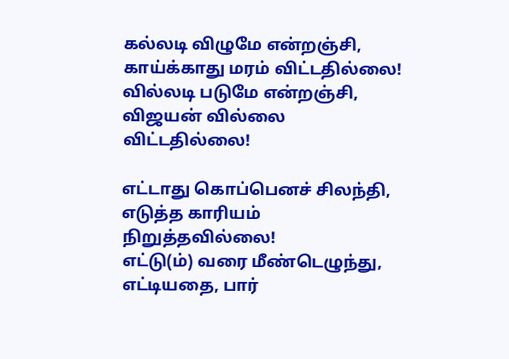கல்லடி விழுமே என்றஞ்சி,
காய்க்காது மரம் விட்டதில்லை!
வில்லடி படுமே என்றஞ்சி,
விஜயன் வில்லை விட்டதில்லை!

எட்டாது கொப்பெனச் சிலந்தி,
எடுத்த காரியம் நிறுத்தவில்லை!
எட்டு(ம்) வரை மீண்டெழுந்து,
எட்டியதை, பார்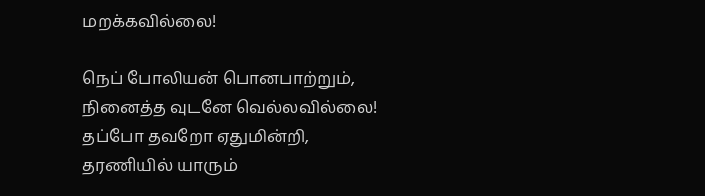மறக்கவில்லை!

நெப் போலியன் பொனபாற்றும்,
நினைத்த வுடனே வெல்லவில்லை!
தப்போ தவறோ ஏதுமின்றி,
தரணியில் யாரும்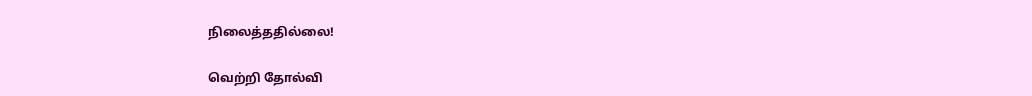நிலைத்ததில்லை!

வெற்றி தோல்வி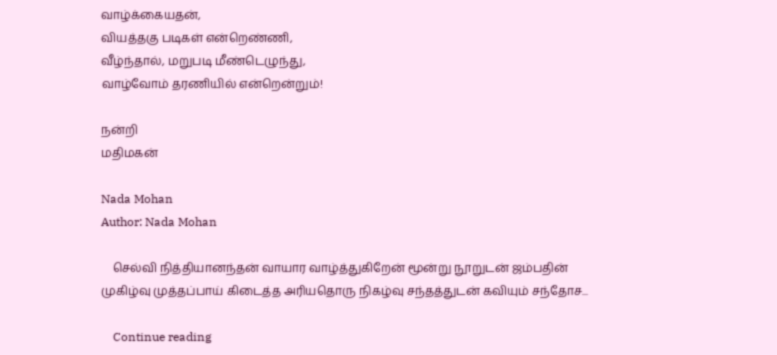வாழ்க்கையதன்,
வியத்தகு படிகள் என்றெண்ணி,
வீழ்ந்தால், மறுபடி மீண்டெழுந்து,
வாழ்வோம் தரணியில் என்றென்றும்!

நன்றி
மதிமகன்

Nada Mohan
Author: Nada Mohan

    செல்வி நித்தியானந்தன் வாயார வாழ்த்துகிறேன் மூன்று நூறுடன் ஜம்பதின் முகிழ்வு முத்தப்பாய் கிடைத்த அரியதொரு நிகழ்வு சந்தத்துடன் கவியும் சந்தோச...

    Continue reading